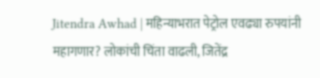Jitendra Awhad | महिन्याभरात पेट्रोल एवढ्या रुपयांनी महागणार? लोकांची चिंता वाढली, जितेंद्र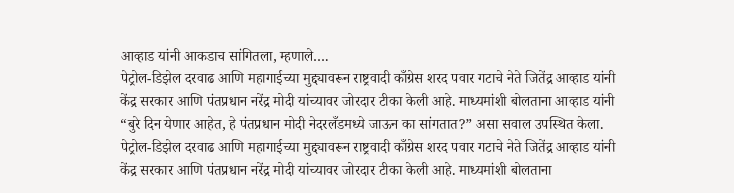आव्हाड यांनी आकडाच सांगितला, म्हणाले….
पेट्रोल-डिझेल दरवाढ आणि महागाईच्या मुद्द्यावरून राष्ट्रवादी काँग्रेस शरद पवार गटाचे नेते जितेंद्र आव्हाड यांनी केंद्र सरकार आणि पंतप्रधान नरेंद्र मोदी यांच्यावर जोरदार टीका केली आहे. माध्यमांशी बोलताना आव्हाड यांनी “बुरे दिन येणार आहेत, हे पंतप्रधान मोदी नेदरलँडमध्ये जाऊन का सांगतात?” असा सवाल उपस्थित केला.
पेट्रोल-डिझेल दरवाढ आणि महागाईच्या मुद्द्यावरून राष्ट्रवादी काँग्रेस शरद पवार गटाचे नेते जितेंद्र आव्हाड यांनी केंद्र सरकार आणि पंतप्रधान नरेंद्र मोदी यांच्यावर जोरदार टीका केली आहे. माध्यमांशी बोलताना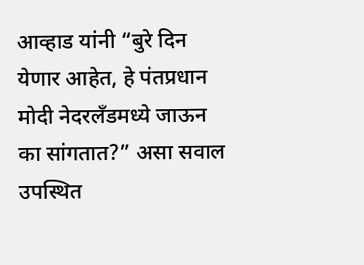आव्हाड यांनी “बुरे दिन येणार आहेत, हे पंतप्रधान मोदी नेदरलँडमध्ये जाऊन का सांगतात?” असा सवाल उपस्थित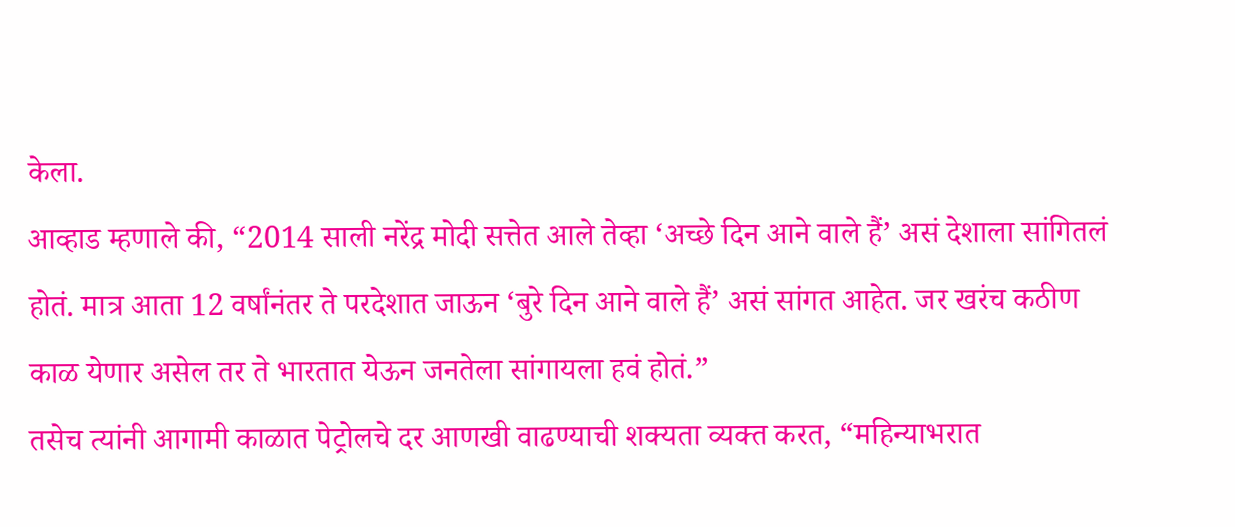केला.
आव्हाड म्हणाले की, “2014 साली नरेंद्र मोदी सत्तेत आले तेव्हा ‘अच्छे दिन आने वाले हैं’ असं देशाला सांगितलं होतं. मात्र आता 12 वर्षांनंतर ते परदेशात जाऊन ‘बुरे दिन आने वाले हैं’ असं सांगत आहेत. जर खरंच कठीण काळ येणार असेल तर ते भारतात येऊन जनतेला सांगायला हवं होतं.”
तसेच त्यांनी आगामी काळात पेट्रोलचे दर आणखी वाढण्याची शक्यता व्यक्त करत, “महिन्याभरात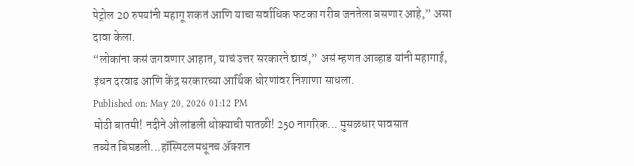पेट्रोल 20 रुपयांनी महागू शकतं आणि याचा सर्वाधिक फटका गरीब जनतेला बसणार आहे,” असा दावा केला.
“लोकांना कसं जगवणार आहात, याचं उत्तर सरकारने द्यावं,” असं म्हणत आव्हाड यांनी महागाई, इंधन दरवाढ आणि केंद्र सरकारच्या आर्थिक धोरणांवर निशाणा साधला.
Published on: May 20, 2026 01:12 PM
मोठी बातमी! नदीने ओलांडली धोक्याची पातळी! 250 नागरिक... मुसळधार पावसात
तब्येत बिघडली...हॉस्पिटलमधूनच ॲक्शन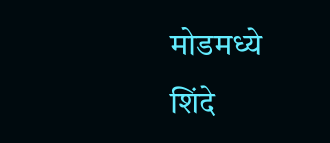मोडमध्ये शिंदे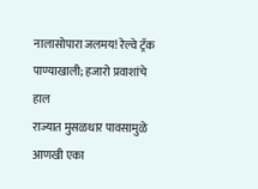नालासोपारा जलमय! रेल्वे ट्रॅक पाण्याखाली; हजारो प्रवाशांचे हाल
राज्यात मुसळधार पावसामुळे आणखी एका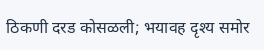ठिकणी दरड कोसळली; भयावह दृश्य समोर